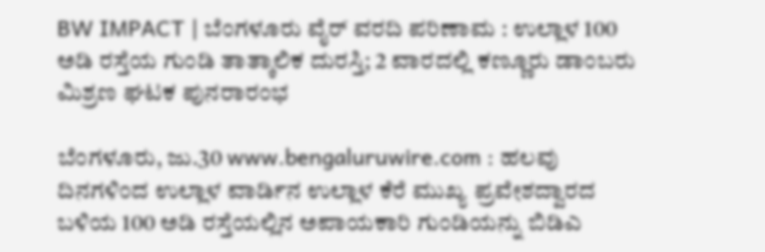BW IMPACT | ಬೆಂಗಳೂರು ವೈರ್ ವರದಿ ಪರಿಣಾಮ : ಉಲ್ಲಾಳ 100 ಅಡಿ ರಸ್ತೆಯ ಗುಂಡಿ ತಾತ್ಕಾಲಿಕ ದುರಸ್ತಿ; 2 ವಾರದಲ್ಲಿ ಕಣ್ಣೂರು ಡಾಂಬರು ಮಿಶ್ರಣ ಘಟಕ ಪುನರಾರಂಭ

ಬೆಂಗಳೂರು, ಜು.30 www.bengaluruwire.com : ಹಲವು ದಿನಗಳಿಂದ ಉಲ್ಲಾಳ ವಾರ್ಡಿನ ಉಲ್ಲಾಳ ಕೆರೆ ಮುಖ್ಯ ಪ್ರವೇಶದ್ವಾರದ ಬಳಿಯ 100 ಅಡಿ ರಸ್ತೆಯಲ್ಲಿನ ಅಪಾಯಕಾರಿ ಗುಂಡಿಯನ್ನು ಬಿಡಿಎ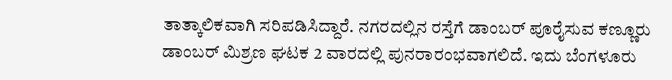ತಾತ್ಕಾಲಿಕವಾಗಿ ಸರಿಪಡಿಸಿದ್ದಾರೆ. ನಗರದಲ್ಲಿನ ರಸ್ತೆಗೆ ಡಾಂಬರ್ ಪೂರೈಸುವ ಕಣ್ಣೂರು ಡಾಂಬರ್ ಮಿಶ್ರಣ ಘಟಕ 2 ವಾರದಲ್ಲಿ ಪುನರಾರಂಭವಾಗಲಿದೆ. ಇದು ಬೆಂಗಳೂರು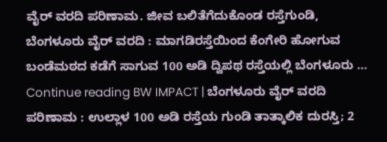ವೈರ್ ವರದಿ ಪರಿಣಾಮ. ಜೀವ ಬಲಿತೆಗೆದುಕೊಂಡ ರಸ್ತೆಗುಂಡಿ, ಬೆಂಗಳೂರು ವೈರ್ ವರದಿ : ಮಾಗಡಿರಸ್ತೆಯಿಂದ ಕೆಂಗೇರಿ ಹೋಗುವ ಬಂಡೆಮಠದ ಕಡೆಗೆ ಸಾಗುವ 100 ಅಡಿ ದ್ವಿಪಥ ರಸ್ತೆಯಲ್ಲಿ ಬೆಂಗಳೂರು … Continue reading BW IMPACT | ಬೆಂಗಳೂರು ವೈರ್ ವರದಿ ಪರಿಣಾಮ : ಉಲ್ಲಾಳ 100 ಅಡಿ ರಸ್ತೆಯ ಗುಂಡಿ ತಾತ್ಕಾಲಿಕ ದುರಸ್ತಿ; 2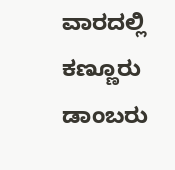ವಾರದಲ್ಲಿ ಕಣ್ಣೂರು ಡಾಂಬರು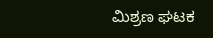ಮಿಶ್ರಣ ಘಟಕ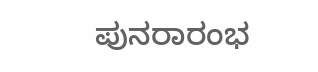ಪುನರಾರಂಭ